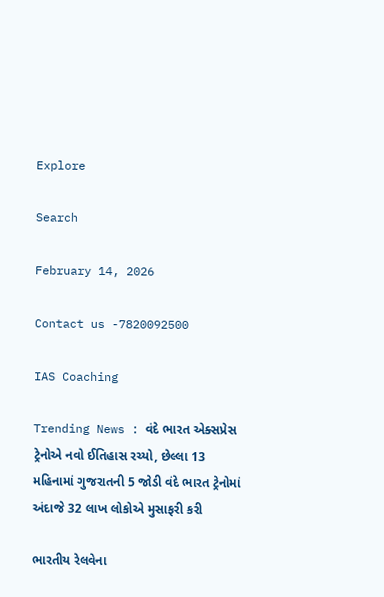Explore

Search

February 14, 2026

Contact us -7820092500

IAS Coaching

Trending News : વંદે ભારત એક્સપ્રેસ ટ્રેનોએ નવો ઈતિહાસ રચ્યો, છેલ્લા 13 મહિનામાં ગુજરાતની 5 જોડી વંદે ભારત ટ્રેનોમાં અંદાજે 32 લાખ લોકોએ મુસાફરી કરી

ભારતીય રેલવેના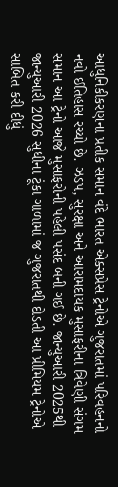આધુનિકીકરણના પ્રતીક સમાન વંદે ભારત એક્સપ્રેસ ટ્રેનોએ ગુજરાતમાં પરિવહનનો નવો ઈતિહાસ રચ્યો છે. ઝડપ, સુરક્ષા અને આરામદાયક મુસાફરીના ત્રિવેણી સંગમ સમાન આ ટ્રેનો આજે મુસાફરોની પહેલી પસંદ બની ગઈ છે. જાન્યુઆરી 2025થી જાન્યુઆરી 2026 સુધીના ટૂંકા ગાળામાં જ ગુજરાતથી દોડતી આ પ્રીમિયમ ટ્રેનોએ સાબિત કરી દીધું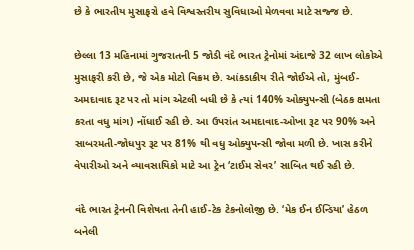છે કે ભારતીય મુસાફરો હવે વિશ્વસ્તરીય સુવિધાઓ મેળવવા માટે સજ્જ છે.

છેલ્લા 13 મહિનામાં ગુજરાતની 5 જોડી વંદે ભારત ટ્રેનોમાં અંદાજે 32 લાખ લોકોએ મુસાફરી કરી છે, જે એક મોટો વિક્રમ છે. આંકડાકીય રીતે જોઈએ તો, મુંબઈ-અમદાવાદ રૂટ પર તો માંગ એટલી બધી છે કે ત્યાં 140% ઓક્યુપન્સી (બેઠક ક્ષમતા કરતા વધુ માંગ) નોંધાઈ રહી છે. આ ઉપરાંત અમદાવાદ-ઓખા રૂટ પર 90% અને સાબરમતી-જોધપુર રૂટ પર 81% થી વધુ ઓક્યુપન્સી જોવા મળી છે. ખાસ કરીને વેપારીઓ અને વ્યાવસાયિકો માટે આ ટ્રેન ‘ટાઈમ સેવર’ સાબિત થઈ રહી છે.

વંદે ભારત ટ્રેનની વિશેષતા તેની હાઈ-ટેક ટેકનોલોજી છે. ‘મેક ઈન ઈન્ડિયા’ હેઠળ બનેલી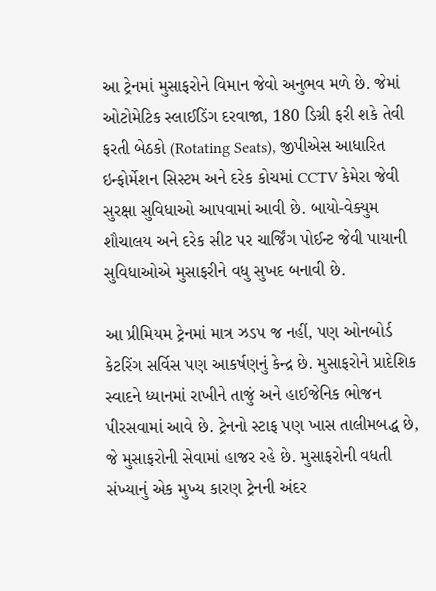આ ટ્રેનમાં મુસાફરોને વિમાન જેવો અનુભવ મળે છે. જેમાં ઓટોમેટિક સ્લાઈડિંગ દરવાજા, 180 ડિગ્રી ફરી શકે તેવી ફરતી બેઠકો (Rotating Seats), જીપીએસ આધારિત ઇન્ફોર્મેશન સિસ્ટમ અને દરેક કોચમાં CCTV કેમેરા જેવી સુરક્ષા સુવિધાઓ આપવામાં આવી છે. બાયો-વેક્યુમ શૌચાલય અને દરેક સીટ પર ચાર્જિંગ પોઈન્ટ જેવી પાયાની સુવિધાઓએ મુસાફરીને વધુ સુખદ બનાવી છે.

આ પ્રીમિયમ ટ્રેનમાં માત્ર ઝડપ જ નહીં, પણ ઓનબોર્ડ કેટરિંગ સર્વિસ પણ આકર્ષણનું કેન્દ્ર છે. મુસાફરોને પ્રાદેશિક સ્વાદને ધ્યાનમાં રાખીને તાજું અને હાઈજેનિક ભોજન પીરસવામાં આવે છે. ટ્રેનનો સ્ટાફ પણ ખાસ તાલીમબદ્ધ છે, જે મુસાફરોની સેવામાં હાજર રહે છે. મુસાફરોની વધતી સંખ્યાનું એક મુખ્ય કારણ ટ્રેનની અંદર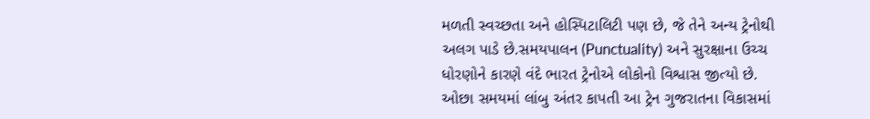મળતી સ્વચ્છતા અને હોસ્પિટાલિટી પણ છે, જે તેને અન્ય ટ્રેનોથી અલગ પાડે છે.સમયપાલન (Punctuality) અને સુરક્ષાના ઉચ્ચ ધોરણોને કારણે વંદે ભારત ટ્રેનોએ લોકોનો વિશ્વાસ જીત્યો છે. ઓછા સમયમાં લાંબુ અંતર કાપતી આ ટ્રેન ગુજરાતના વિકાસમાં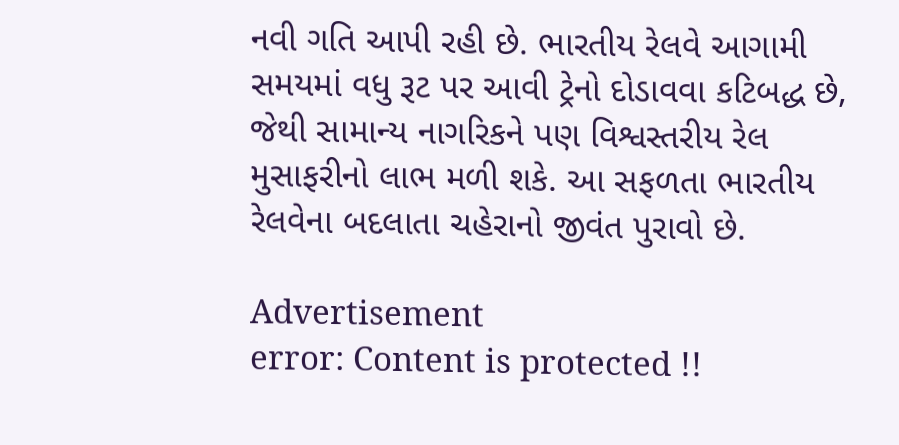નવી ગતિ આપી રહી છે. ભારતીય રેલવે આગામી સમયમાં વધુ રૂટ પર આવી ટ્રેનો દોડાવવા કટિબદ્ધ છે, જેથી સામાન્ય નાગરિકને પણ વિશ્વસ્તરીય રેલ મુસાફરીનો લાભ મળી શકે. આ સફળતા ભારતીય રેલવેના બદલાતા ચહેરાનો જીવંત પુરાવો છે.

Advertisement
error: Content is protected !!